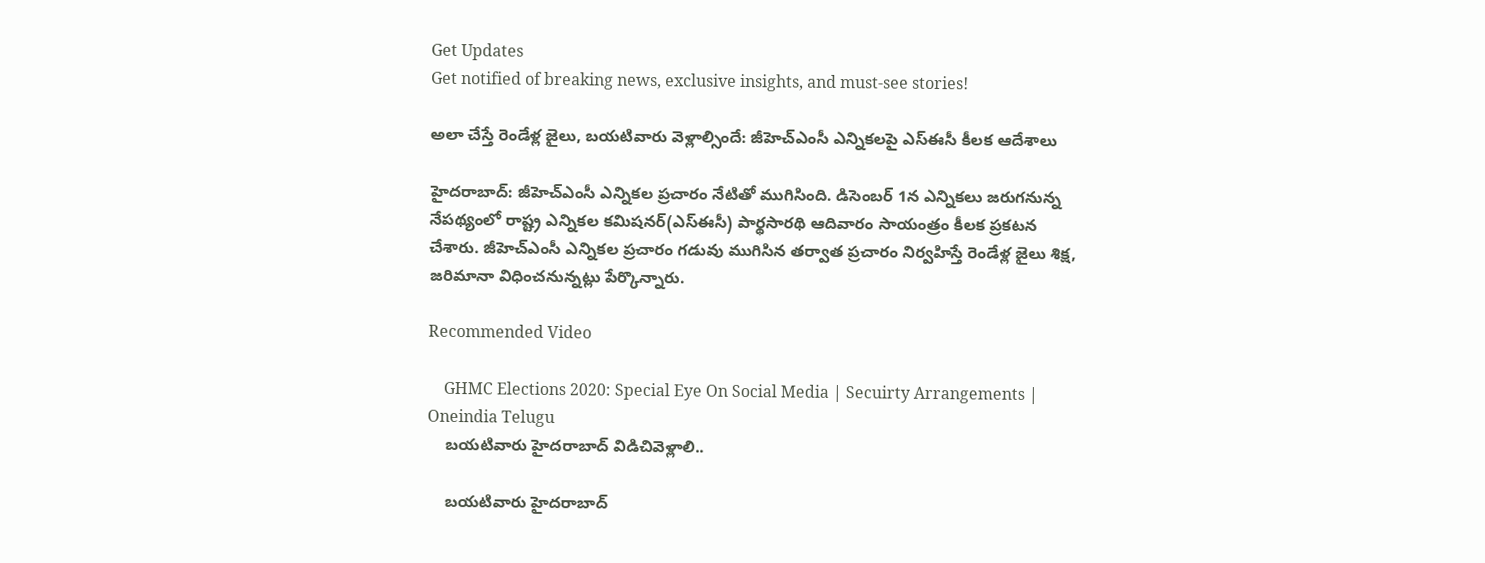Get Updates
Get notified of breaking news, exclusive insights, and must-see stories!

అలా చేస్తే రెండేళ్ల జైలు, బయటివారు వెళ్లాల్సిందే: జీహెచ్ఎంసీ ఎన్నికలపై ఎస్ఈసీ కీలక ఆదేశాలు

హైదరాబాద్: జీహెచ్ఎంసీ ఎన్నికల ప్రచారం నేటితో ముగిసింది. డిసెంబర్ 1న ఎన్నికలు జరుగనున్న నేపథ్యంలో రాష్ట్ర ఎన్నికల కమిషనర్(ఎస్ఈసీ) పార్థసారథి ఆదివారం సాయంత్రం కీలక ప్రకటన చేశారు. జీహెచ్ఎంసీ ఎన్నికల ప్రచారం గడువు ముగిసిన తర్వాత ప్రచారం నిర్వహిస్తే రెండేళ్ల జైలు శిక్ష, జరిమానా విధించనున్నట్లు పేర్కొన్నారు.

Recommended Video

    GHMC Elections 2020: Special Eye On Social Media | Secuirty Arrangements | Oneindia Telugu
    బయటివారు హైదరాబాద్ విడిచివెళ్లాలి..

    బయటివారు హైదరాబాద్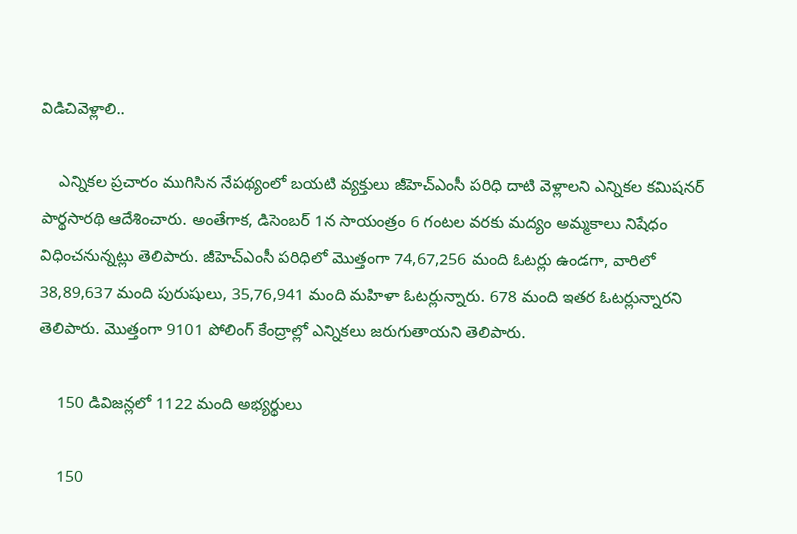విడిచివెళ్లాలి..

    ఎన్నికల ప్రచారం ముగిసిన నేపథ్యంలో బయటి వ్యక్తులు జీహెచ్ఎంసీ పరిధి దాటి వెళ్లాలని ఎన్నికల కమిషనర్ పార్థసారథి ఆదేశించారు. అంతేగాక, డిసెంబర్ 1న సాయంత్రం 6 గంటల వరకు మద్యం అమ్మకాలు నిషేధం విధించనున్నట్లు తెలిపారు. జీహెచ్ఎంసీ పరిధిలో మొత్తంగా 74,67,256 మంది ఓటర్లు ఉండగా, వారిలో 38,89,637 మంది పురుషులు, 35,76,941 మంది మహిళా ఓటర్లున్నారు. 678 మంది ఇతర ఓటర్లున్నారని తెలిపారు. మొత్తంగా 9101 పోలింగ్ కేంద్రాల్లో ఎన్నికలు జరుగుతాయని తెలిపారు.

    150 డివిజన్లలో 1122 మంది అభ్యర్థులు

    150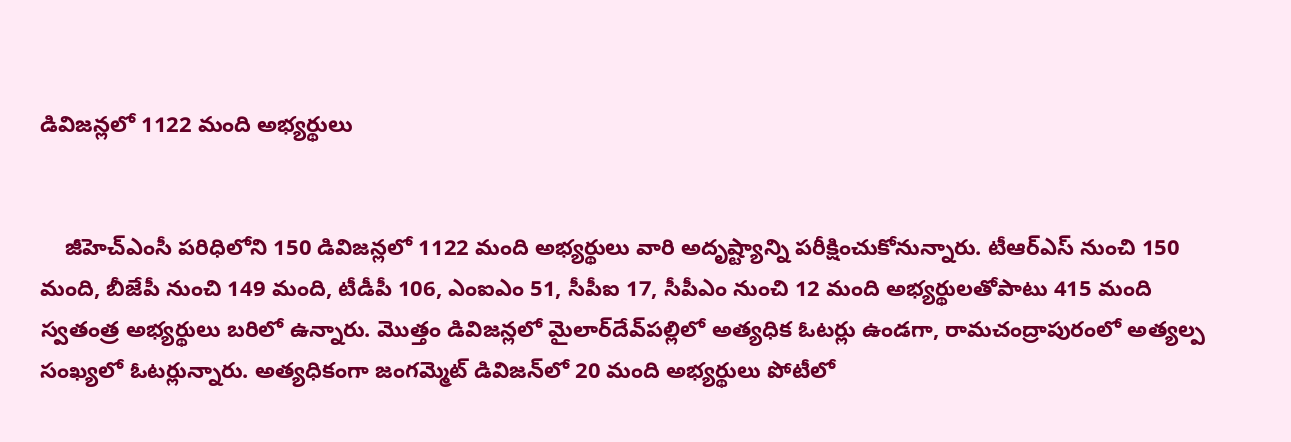డివిజన్లలో 1122 మంది అభ్యర్థులు


    జీహెచ్ఎంసీ పరిధిలోని 150 డివిజన్లలో 1122 మంది అభ్యర్థులు వారి అదృష్ట్యాన్ని పరీక్షించుకోనున్నారు. టీఆర్ఎస్ నుంచి 150 మంది, బీజేపీ నుంచి 149 మంది, టీడీపీ 106, ఎంఐఎం 51, సీపీఐ 17, సీపీఎం నుంచి 12 మంది అభ్యర్థులతోపాటు 415 మంది స్వతంత్ర అభ్యర్థులు బరిలో ఉన్నారు. మొత్తం డివిజన్లలో మైలార్‌దేవ్‌పల్లిలో అత్యధిక ఓటర్లు ఉండగా, రామచంద్రాపురంలో అత్యల్ప సంఖ్యలో ఓటర్లున్నారు. అత్యధికంగా జంగమ్మెట్ డివిజన్‌లో 20 మంది అభ్యర్థులు పోటీలో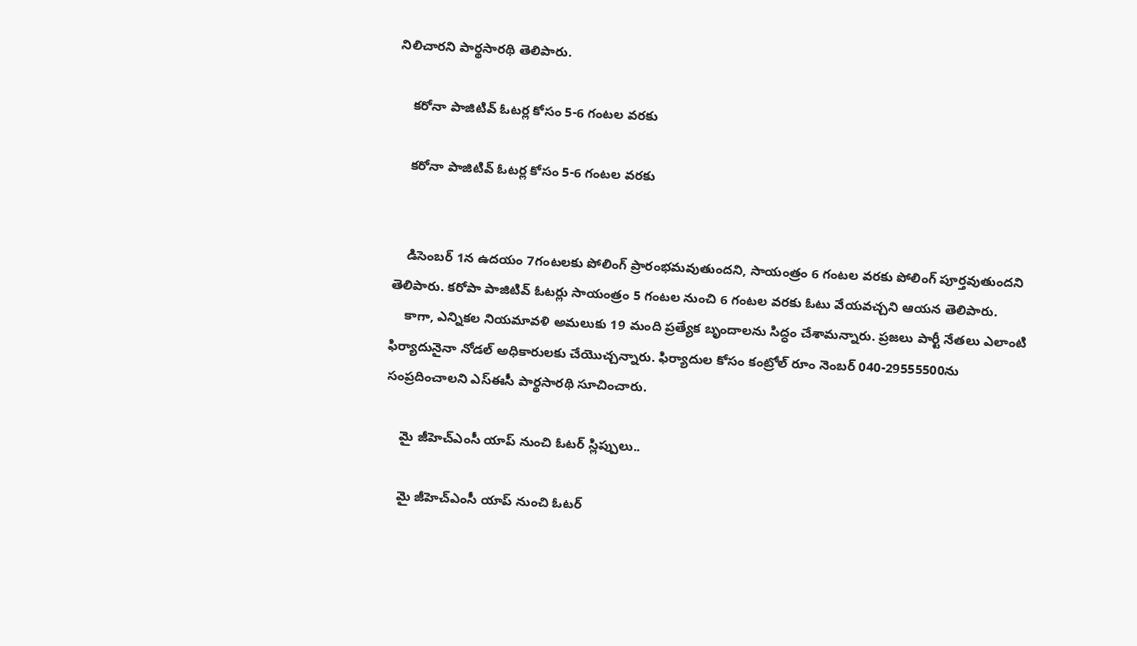నిలిచారని పార్థసారథి తెలిపారు.

    కరోనా పాజిటివ్ ఓటర్ల కోసం 5-6 గంటల వరకు

    కరోనా పాజిటివ్ ఓటర్ల కోసం 5-6 గంటల వరకు


    డిసెంబర్ 1న ఉదయం 7గంటలకు పోలింగ్ ప్రారంభమవుతుందని, సాయంత్రం 6 గంటల వరకు పోలింగ్ పూర్తవుతుందని తెలిపారు. కరోపా పాజిటివ్ ఓటర్లు సాయంత్రం 5 గంటల నుంచి 6 గంటల వరకు ఓటు వేయవచ్చని ఆయన తెలిపారు.
    కాగా, ఎన్నికల నియమావళి అమలుకు 19 మంది ప్రత్యేక బృందాలను సిద్ధం చేశామన్నారు. ప్రజలు పార్టీ నేతలు ఎలాంటి ఫిర్యాదునైనా నోడల్ అధికారులకు చేయొచ్చన్నారు. ఫిర్యాదుల కోసం కంట్రోల్ రూం నెంబర్ 040-29555500ను సంప్రదించాలని ఎస్ఈసీ పార్థసారథి సూచించారు.

    మై జీహెచ్ఎంసీ యాప్ నుంచి ఓటర్ స్లిప్పులు..

    మై జీహెచ్ఎంసీ యాప్ నుంచి ఓటర్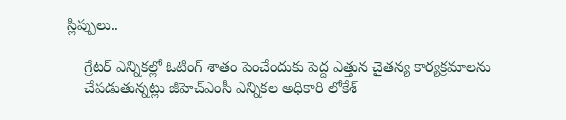స్లిప్పులు..

    గ్రేటర్ ఎన్నికల్లో ఓటింగ్ శాతం పెంచేందుకు పెద్ద ఎత్తున చైతన్య కార్యక్రమాలను
    చేపడుతున్నట్లు జీహెచ్ఎంసీ ఎన్నికల అధికారి లోకేశ్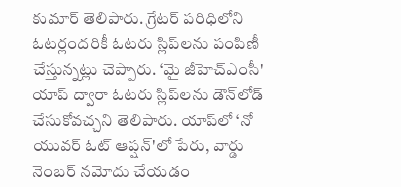కుమార్ తెలిపారు. గ్రేటర్ పరిధిలోని ఓటర్లందరికీ ఓటరు స్లిప్‌లను పంపిణీ చేస్తున్నట్లు చెప్పారు. ‘మై జీహెచ్ఎంసీ' యాప్ ద్వారా ఓటరు స్లిప్‌లను డౌన్‌లోడ్ చేసుకోవచ్చని తెలిపారు. యాప్‌లో ‘నో యువర్ ఓట్ ఆప్షన్'లో పేరు, వార్డు నెంబర్ నమోదు చేయడం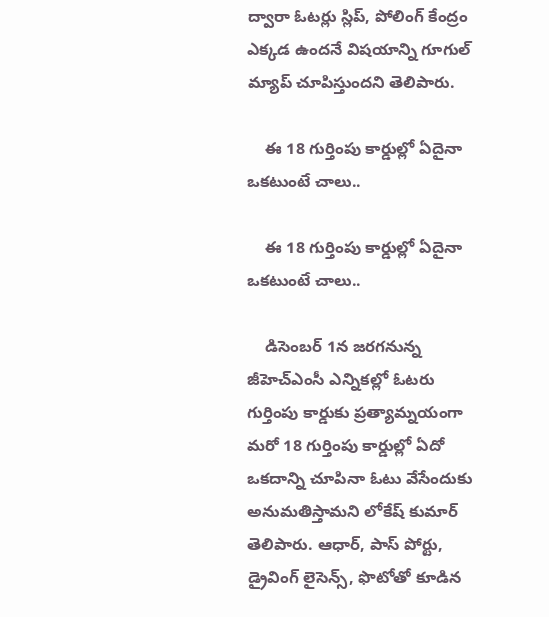ద్వారా ఓటర్లు స్లిప్, పోలింగ్ కేంద్రం ఎక్కడ ఉందనే విషయాన్ని గూగుల్ మ్యాప్ చూపిస్తుందని తెలిపారు.

    ఈ 18 గుర్తింపు కార్డుల్లో ఏదైనా ఒకటుంటే చాలు..

    ఈ 18 గుర్తింపు కార్డుల్లో ఏదైనా ఒకటుంటే చాలు..

    డిసెంబర్ 1న జరగనున్న జీహెచ్ఎంసీ ఎన్నికల్లో ఓటరు గుర్తింపు కార్డుకు ప్రత్యామ్నయంగా మరో 18 గుర్తింపు కార్డుల్లో ఏదో ఒకదాన్ని చూపినా ఓటు వేసేందుకు అనుమతిస్తామని లోకేష్ కుమార్ తెలిపారు. ఆధార్, పాస్ పోర్టు, డ్రైవింగ్ లైసెన్స్, ఫొటోతో కూడిన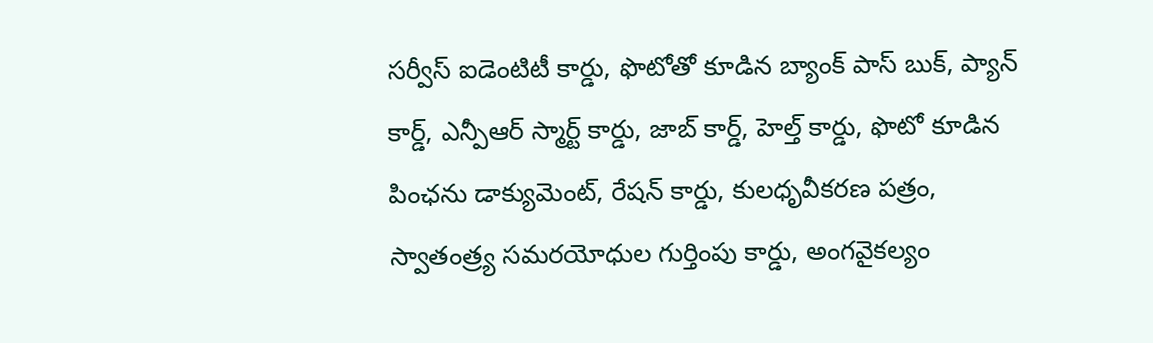సర్వీస్ ఐడెంటిటీ కార్డు, ఫొటోతో కూడిన బ్యాంక్ పాస్ బుక్, ప్యాన్ కార్డ్, ఎన్పీఆర్ స్మార్ట్ కార్డు, జాబ్ కార్డ్, హెల్త్ కార్డు, ఫొటో కూడిన పింఛను డాక్యుమెంట్, రేషన్ కార్డు, కులధృవీకరణ పత్రం, స్వాతంత్ర్య సమరయోధుల గుర్తింపు కార్డు, అంగవైకల్యం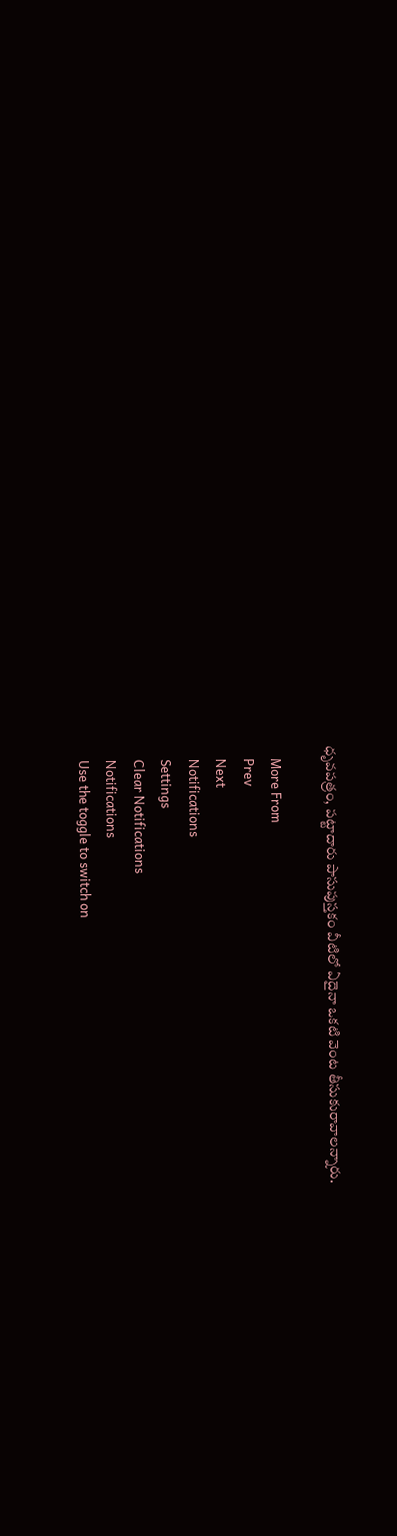ధృవపత్రం, పట్టాదారు పాసుపుస్తకం వీటిలో ఏదైనా ఒకటి వెంట తీసుకురావాలన్నారు.

    More From
    Prev
    Next
    Notifications
    Settings
    Clear Notifications
    Notifications
    Use the toggle to switch on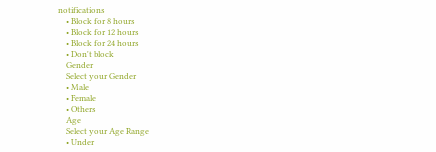notifications
    • Block for 8 hours
    • Block for 12 hours
    • Block for 24 hours
    • Don't block
    Gender
    Select your Gender
    • Male
    • Female
    • Others
    Age
    Select your Age Range
    • Under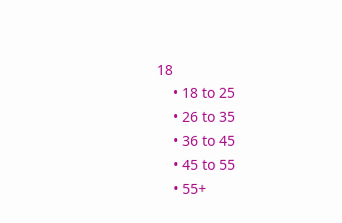18
    • 18 to 25
    • 26 to 35
    • 36 to 45
    • 45 to 55
    • 55+